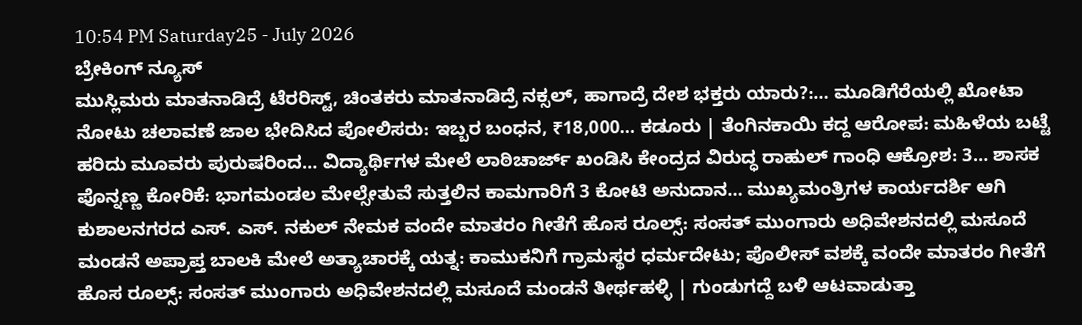10:54 PM Saturday25 - July 2026
ಬ್ರೇಕಿಂಗ್ ನ್ಯೂಸ್
ಮುಸ್ಲಿಮರು ಮಾತನಾಡಿದ್ರೆ ಟೆರರಿಸ್ಟ್, ಚಿಂತಕರು ಮಾತನಾಡಿದ್ರೆ ನಕ್ಸಲ್, ಹಾಗಾದ್ರೆ ದೇಶ ಭಕ್ತರು ಯಾರು?:… ಮೂಡಿಗೆರೆಯಲ್ಲಿ ಖೋಟಾ ನೋಟು ಚಲಾವಣೆ ಜಾಲ ಭೇದಿಸಿದ ಪೋಲಿಸರು: ಇಬ್ಬರ ಬಂಧನ, ₹18,000… ಕಡೂರು | ತೆಂಗಿನಕಾಯಿ ಕದ್ದ ಆರೋಪ: ಮಹಿಳೆಯ ಬಟ್ಟೆ ಹರಿದು ಮೂವರು ಪುರುಷರಿಂದ… ವಿದ್ಯಾರ್ಥಿಗಳ ಮೇಲೆ ಲಾಠಿಚಾರ್ಜ್ ಖಂಡಿಸಿ ಕೇಂದ್ರದ ವಿರುದ್ಧ ರಾಹುಲ್ ಗಾಂಧಿ ಆಕ್ರೋಶ: 3… ಶಾಸಕ ಪೊನ್ನಣ್ಣ ಕೋರಿಕೆ‌: ಭಾಗಮಂಡಲ ಮೇಲ್ಸೇತುವೆ ಸುತ್ತಲಿನ ಕಾಮಗಾರಿಗೆ 3 ಕೋಟಿ ಅನುದಾನ… ಮುಖ್ಯಮಂತ್ರಿಗಳ ಕಾರ್ಯದರ್ಶಿ ಆಗಿ ಕುಶಾಲನಗರದ ಎಸ್. ಎಸ್. ನಕುಲ್ ನೇಮಕ ವಂದೇ ಮಾತರಂ ಗೀತೆಗೆ ಹೊಸ ರೂಲ್ಸ್: ಸಂಸತ್ ಮುಂಗಾರು ಅಧಿವೇಶನದಲ್ಲಿ ಮಸೂದೆ ಮಂಡನೆ ಅಪ್ರಾಪ್ತ ಬಾಲಕಿ ಮೇಲೆ ಅತ್ಯಾಚಾರಕ್ಕೆ ಯತ್ನ: ಕಾಮುಕನಿಗೆ ಗ್ರಾಮಸ್ಥರ ಧರ್ಮದೇಟು; ಪೊಲೀಸ್ ವಶಕ್ಕೆ ವಂದೇ ಮಾತರಂ ಗೀತೆಗೆ ಹೊಸ ರೂಲ್ಸ್: ಸಂಸತ್ ಮುಂಗಾರು ಅಧಿವೇಶನದಲ್ಲಿ ಮಸೂದೆ ಮಂಡನೆ ತೀರ್ಥಹಳ್ಳಿ | ಗುಂಡುಗದ್ದೆ ಬಳಿ ಆಟವಾಡುತ್ತಾ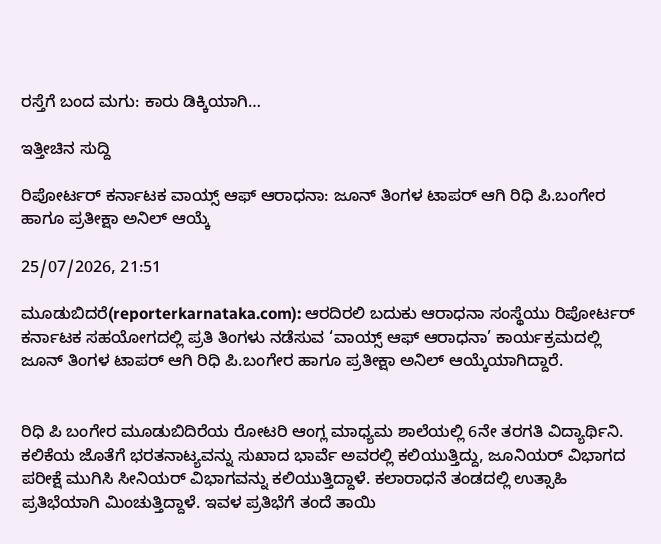ರಸ್ತೆಗೆ ಬಂದ ಮಗು: ಕಾರು ಡಿಕ್ಕಿಯಾಗಿ…

ಇತ್ತೀಚಿನ ಸುದ್ದಿ

ರಿಪೋರ್ಟರ್ ಕರ್ನಾಟಕ ವಾಯ್ಸ್ ಆಫ್ ಆರಾಧನಾ: ಜೂನ್ ತಿಂಗಳ ಟಾಪರ್ ಆಗಿ ರಿಧಿ ಪಿ.ಬಂಗೇರ ಹಾಗೂ ಪ್ರತೀಕ್ಷಾ ಅನಿಲ್ ಆಯ್ಕೆ

25/07/2026, 21:51

ಮೂಡುಬಿದರೆ(reporterkarnataka.com): ಆರದಿರಲಿ ಬದುಕು ಆರಾಧನಾ ಸಂಸ್ಥೆಯು ರಿಪೋರ್ಟರ್ ಕರ್ನಾಟಕ ಸಹಯೋಗದಲ್ಲಿ ಪ್ರತಿ ತಿಂಗಳು ನಡೆಸುವ ‘ವಾಯ್ಸ್ ಆಫ್ ಆರಾಧನಾ’ ಕಾರ್ಯಕ್ರಮದಲ್ಲಿ ಜೂನ್ ತಿಂಗಳ ಟಾಪರ್ ಆಗಿ ರಿಧಿ ಪಿ.ಬಂಗೇರ ಹಾಗೂ ಪ್ರತೀಕ್ಷಾ ಅನಿಲ್ ಆಯ್ಕೆಯಾಗಿದ್ದಾರೆ.


ರಿಧಿ ಪಿ ಬಂಗೇರ ಮೂಡುಬಿದಿರೆಯ ರೋಟರಿ ಆಂಗ್ಲ ಮಾಧ್ಯಮ ಶಾಲೆಯಲ್ಲಿ 6ನೇ ತರಗತಿ ವಿದ್ಯಾರ್ಥಿನಿ. ಕಲಿಕೆಯ ಜೊತೆಗೆ ಭರತನಾಟ್ಯವನ್ನು ಸುಖಾದ ಭಾರ್ವೆ ಅವರಲ್ಲಿ ಕಲಿಯುತ್ತಿದ್ದು, ಜೂನಿಯರ್ ವಿಭಾಗದ ಪರೀಕ್ಷೆ ಮುಗಿಸಿ ಸೀನಿಯರ್ ವಿಭಾಗವನ್ನು ಕಲಿಯುತ್ತಿದ್ದಾಳೆ. ಕಲಾರಾಧನೆ ತಂಡದಲ್ಲಿ ಉತ್ಸಾಹಿ ಪ್ರತಿಭೆಯಾಗಿ ಮಿಂಚುತ್ತಿದ್ದಾಳೆ. ಇವಳ ಪ್ರತಿಭೆಗೆ ತಂದೆ ತಾಯಿ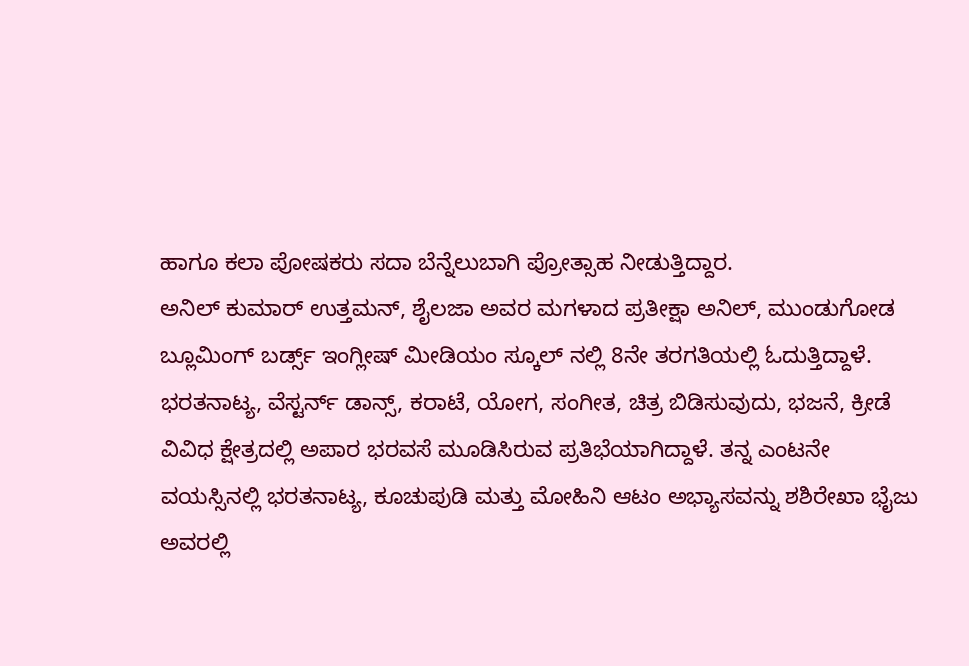ಹಾಗೂ ಕಲಾ ಪೋಷಕರು ಸದಾ ಬೆನ್ನೆಲುಬಾಗಿ ಪ್ರೋತ್ಸಾಹ ನೀಡುತ್ತಿದ್ದಾರ.
ಅನಿಲ್ ಕುಮಾರ್ ಉತ್ತಮನ್, ಶೈಲಜಾ ಅವರ ಮಗಳಾದ ಪ್ರತೀಕ್ಷಾ ಅನಿಲ್, ಮುಂಡುಗೋಡ
ಬ್ಲೂಮಿಂಗ್ ಬರ್ಡ್ಸ್ ಇಂಗ್ಲೀಷ್ ಮೀಡಿಯಂ ಸ್ಕೂಲ್ ನಲ್ಲಿ 8ನೇ ತರಗತಿಯಲ್ಲಿ ಓದುತ್ತಿದ್ದಾಳೆ.
ಭರತನಾಟ್ಯ, ವೆಸ್ಟರ್ನ್ ಡಾನ್ಸ್, ಕರಾಟೆ, ಯೋಗ, ಸಂಗೀತ, ಚಿತ್ರ ಬಿಡಿಸುವುದು, ಭಜನೆ, ಕ್ರೀಡೆ ವಿವಿಧ ಕ್ಷೇತ್ರದಲ್ಲಿ ಅಪಾರ ಭರವಸೆ ಮೂಡಿಸಿರುವ ಪ್ರತಿಭೆಯಾಗಿದ್ದಾಳೆ. ತನ್ನ ಎಂಟನೇ ವಯಸ್ಸಿನಲ್ಲಿ ಭರತನಾಟ್ಯ, ಕೂಚುಪುಡಿ ಮತ್ತು ಮೋಹಿನಿ ಆಟಂ ಅಭ್ಯಾಸವನ್ನು ಶಶಿರೇಖಾ ಭೈಜು ಅವರಲ್ಲಿ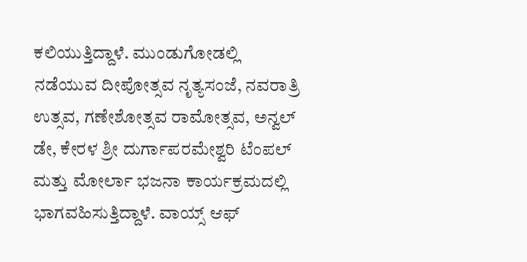ಕಲಿಯುತ್ತಿದ್ದಾಳೆ. ಮುಂಡುಗೋಡಲ್ಲಿ ನಡೆಯುವ ದೀಪೋತ್ಸವ ನೃತ್ಯಸಂಜೆ, ನವರಾತ್ರಿ ಉತ್ಸವ, ಗಣೇಶೋತ್ಸವ ರಾಮೋತ್ಸವ, ಅನ್ವಲ್ ಡೇ, ಕೇರಳ ಶ್ರೀ ದುರ್ಗಾಪರಮೇಶ್ವರಿ ಟೆಂಪಲ್ ಮತ್ತು ಮೋರ್ಲಾ ಭಜನಾ ಕಾರ್ಯಕ್ರಮದಲ್ಲಿ ಭಾಗವಹಿಸುತ್ತಿದ್ದಾಳೆ. ವಾಯ್ಸ್ ಆಫ್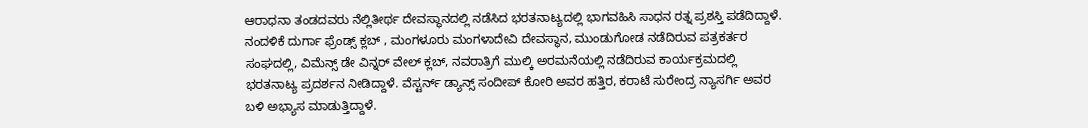ಆರಾಧನಾ ತಂಡದವರು ನೆಲ್ಲಿತೀರ್ಥ ದೇವಸ್ಥಾನದಲ್ಲಿ ನಡೆಸಿದ ಭರತನಾಟ್ಯದಲ್ಲಿ ಭಾಗವಹಿಸಿ ಸಾಧನ ರತ್ನ ಪ್ರಶಸ್ತಿ ಪಡೆದಿದ್ದಾಳೆ. ನಂದಳಿಕೆ ದುರ್ಗಾ ಫ್ರೆಂಡ್ಸ್ ಕ್ಲಬ್ , ಮಂಗಳೂರು ಮಂಗಳಾದೇವಿ ದೇವಸ್ಥಾನ, ಮುಂಡುಗೋಡ ನಡೆದಿರುವ ಪತ್ರಕರ್ತರ ಸಂಘದಲ್ಲಿ, ವಿಮೆನ್ಸ್ ಡೇ ವಿನ್ನರ್ ವೇಲ್ ಕ್ಲಬ್, ನವರಾತ್ರಿಗೆ ಮುಲ್ಕಿ ಅರಮನೆಯಲ್ಲಿ ನಡೆದಿರುವ ಕಾರ್ಯಕ್ರಮದಲ್ಲಿ ಭರತನಾಟ್ಯ ಪ್ರದರ್ಶನ ನೀಡಿದ್ದಾಳೆ. ವೆಸ್ಟರ್ನ್ ಡ್ಯಾನ್ಸ್ ಸಂದೀಪ್ ಕೋರಿ ಅವರ ಹತ್ತಿರ, ಕರಾಟೆ ಸುರೇಂದ್ರ ನ್ಯಾಸರ್ಗಿ ಅವರ ಬಳಿ ಅಭ್ಯಾಸ ಮಾಡುತ್ತಿದ್ದಾಳೆ.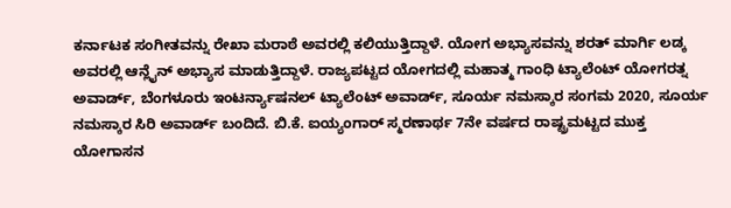ಕರ್ನಾಟಕ ಸಂಗೀತವನ್ನು ರೇಖಾ ಮರಾಠೆ ಅವರಲ್ಲಿ ಕಲಿಯುತ್ತಿದ್ದಾಳೆ. ಯೋಗ ಅಭ್ಯಾಸವನ್ನು ಶರತ್ ಮಾರ್ಗಿ ಲಡ್ಕ ಅವರಲ್ಲಿ ಆನ್ಲೈನ್ ಅಭ್ಯಾಸ ಮಾಡುತ್ತಿದ್ದಾಳೆ. ರಾಜ್ಯಪಟ್ಟದ ಯೋಗದಲ್ಲಿ ಮಹಾತ್ಮ ಗಾಂಧಿ ಟ್ಯಾಲೆಂಟ್ ಯೋಗರತ್ನ ಅವಾರ್ಡ್, ಬೆಂಗಳೂರು ಇಂಟರ್ನ್ಯಾಷನಲ್ ಟ್ಯಾಲೆಂಟ್ ಅವಾರ್ಡ್, ಸೂರ್ಯ ನಮಸ್ಕಾರ ಸಂಗಮ 2020, ಸೂರ್ಯ ನಮಸ್ಕಾರ ಸಿರಿ ಅವಾರ್ಡ್ ಬಂದಿದೆ. ಬಿ.ಕೆ. ಐಯ್ಯಂಗಾರ್ ಸ್ಮರಣಾರ್ಥ 7ನೇ ವರ್ಷದ ರಾಷ್ಟ್ರಮಟ್ಟದ ಮುಕ್ತ ಯೋಗಾಸನ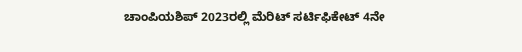ಚಾಂಪಿಯಶಿಪ್ 2023ರಲ್ಲಿ ಮೆರಿಟ್ ಸರ್ಟಿಫಿಕೇಟ್ 4ನೇ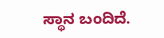ಸ್ಥಾನ ಬಂದಿದೆ.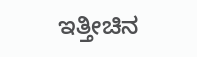ಇತ್ತೀಚಿನ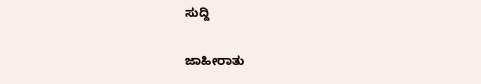ಸುದ್ದಿ

ಜಾಹೀರಾತು